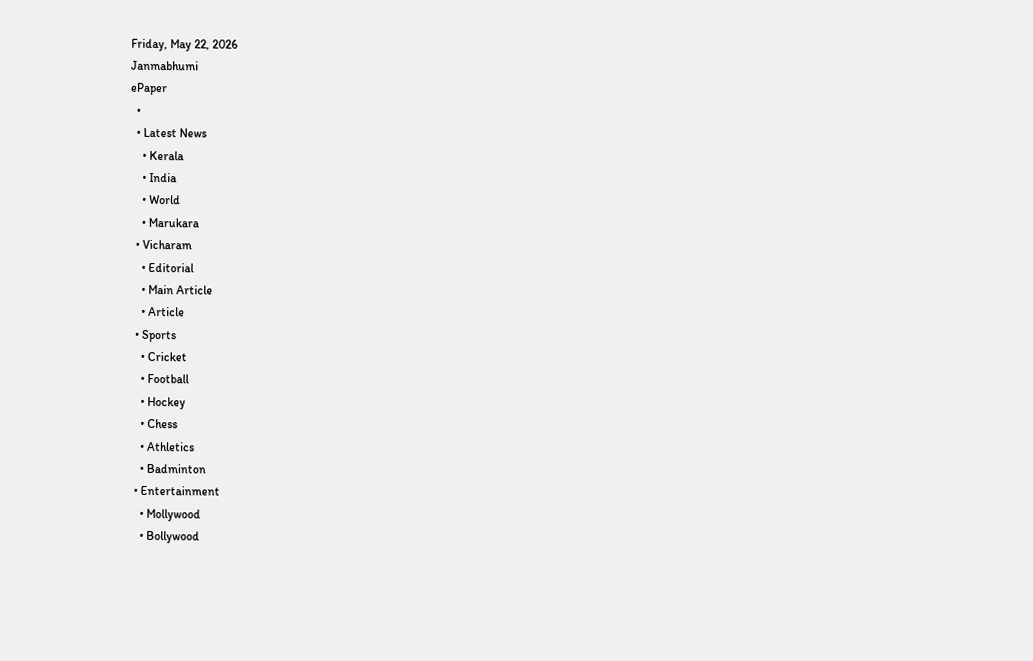Friday, May 22, 2026
Janmabhumi
ePaper
  •
  • Latest News
    • Kerala
    • India
    • World
    • Marukara
  • Vicharam
    • Editorial
    • Main Article
    • Article
  • Sports
    • Cricket
    • Football
    • Hockey
    • Chess
    • Athletics
    • Badminton
  • Entertainment
    • Mollywood
    • Bollywood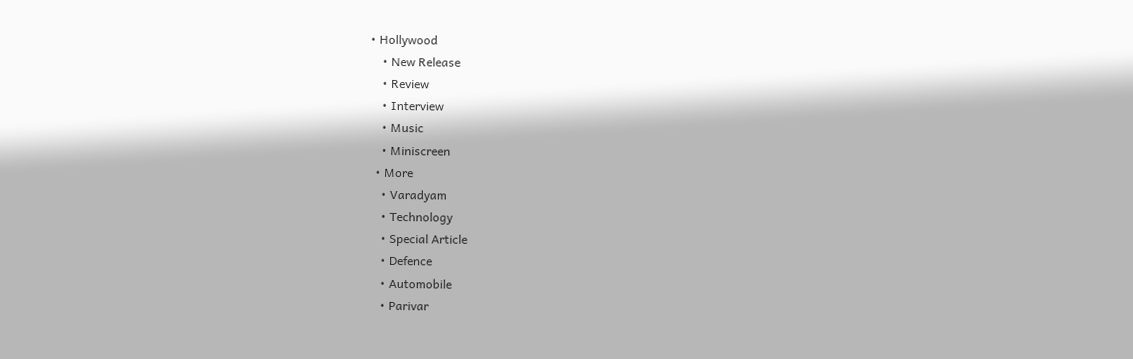• Hollywood
    • New Release
    • Review
    • Interview
    • Music
    • Miniscreen
  • More
    • Varadyam
    • Technology
    • Special Article
    • Defence
    • Automobile
    • Parivar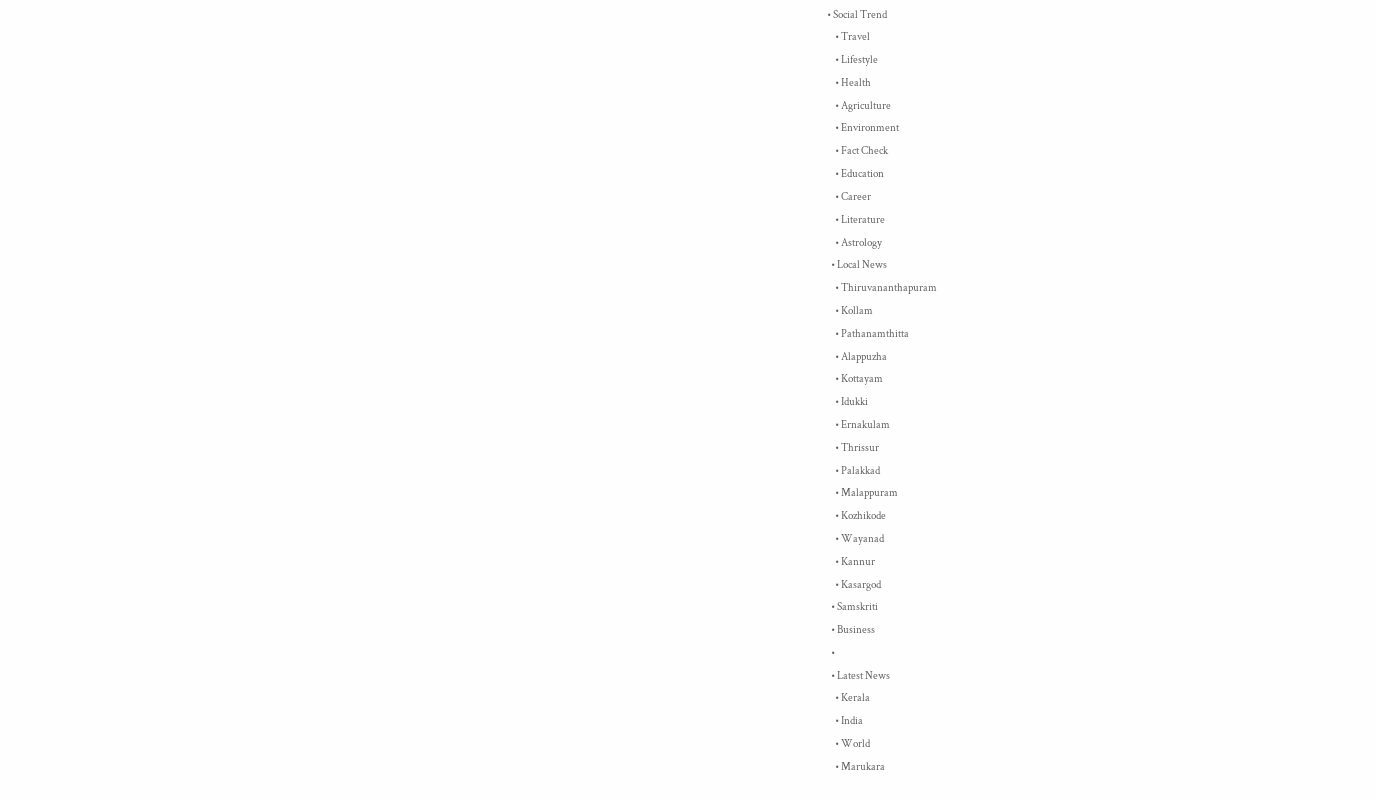• Social Trend
    • Travel
    • Lifestyle
    • Health
    • Agriculture
    • Environment
    • Fact Check
    • Education
    • Career
    • Literature
    • Astrology
  • Local News
    • Thiruvananthapuram
    • Kollam
    • Pathanamthitta
    • Alappuzha
    • Kottayam
    • Idukki
    • Ernakulam
    • Thrissur
    • Palakkad
    • Malappuram
    • Kozhikode
    • Wayanad
    • Kannur
    • Kasargod
  • Samskriti
  • Business
  •
  • Latest News
    • Kerala
    • India
    • World
    • Marukara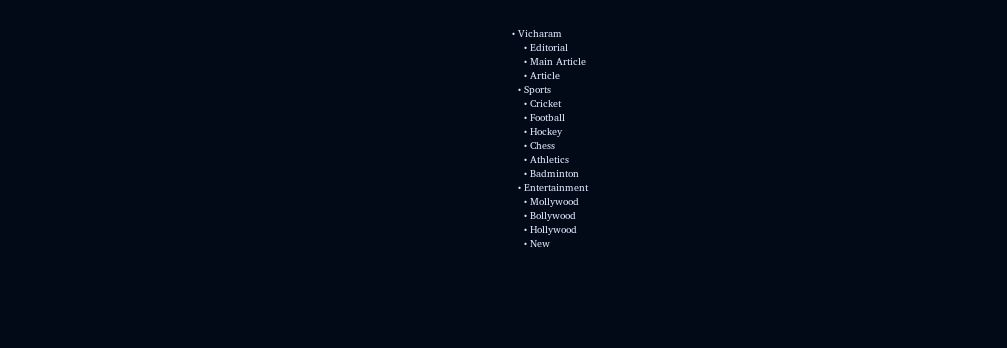• Vicharam
    • Editorial
    • Main Article
    • Article
  • Sports
    • Cricket
    • Football
    • Hockey
    • Chess
    • Athletics
    • Badminton
  • Entertainment
    • Mollywood
    • Bollywood
    • Hollywood
    • New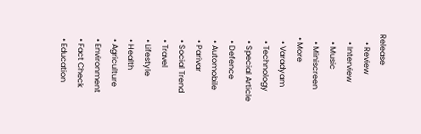Release
    • Review
    • Interview
    • Music
    • Miniscreen
  • More
    • Varadyam
    • Technology
    • Special Article
    • Defence
    • Automobile
    • Parivar
    • Social Trend
    • Travel
    • Lifestyle
    • Health
    • Agriculture
    • Environment
    • Fact Check
    • Education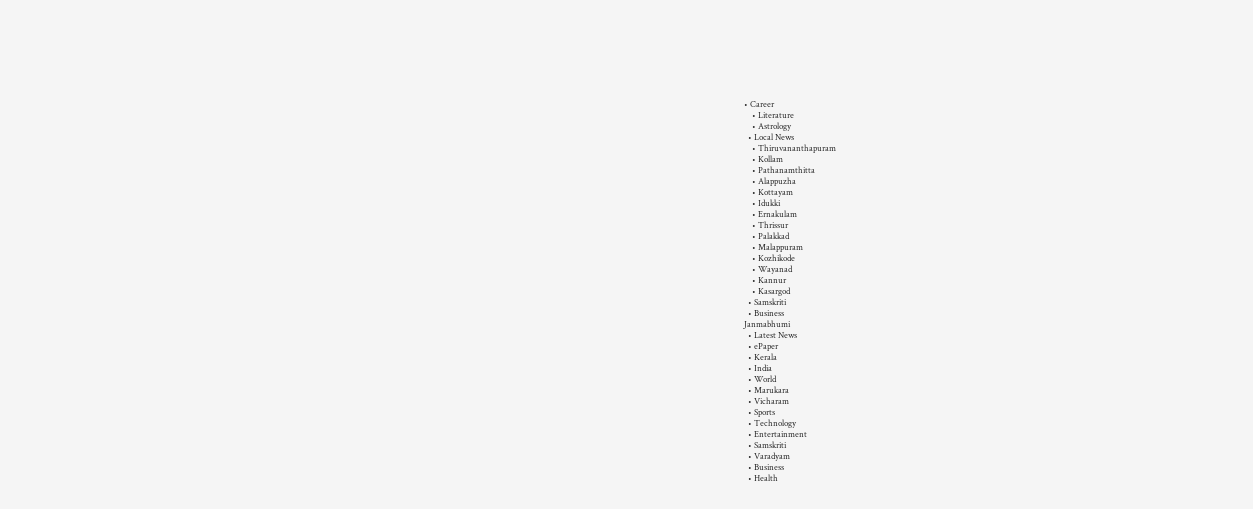• Career
    • Literature
    • Astrology
  • Local News
    • Thiruvananthapuram
    • Kollam
    • Pathanamthitta
    • Alappuzha
    • Kottayam
    • Idukki
    • Ernakulam
    • Thrissur
    • Palakkad
    • Malappuram
    • Kozhikode
    • Wayanad
    • Kannur
    • Kasargod
  • Samskriti
  • Business
Janmabhumi
  • Latest News
  • ePaper
  • Kerala
  • India
  • World
  • Marukara
  • Vicharam
  • Sports
  • Technology
  • Entertainment
  • Samskriti
  • Varadyam
  • Business
  • Health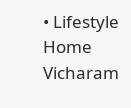• Lifestyle
Home Vicharam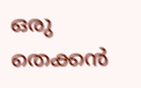ഒരു തെക്കൻ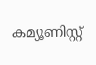കമ്യൂണിസ്റ്റ്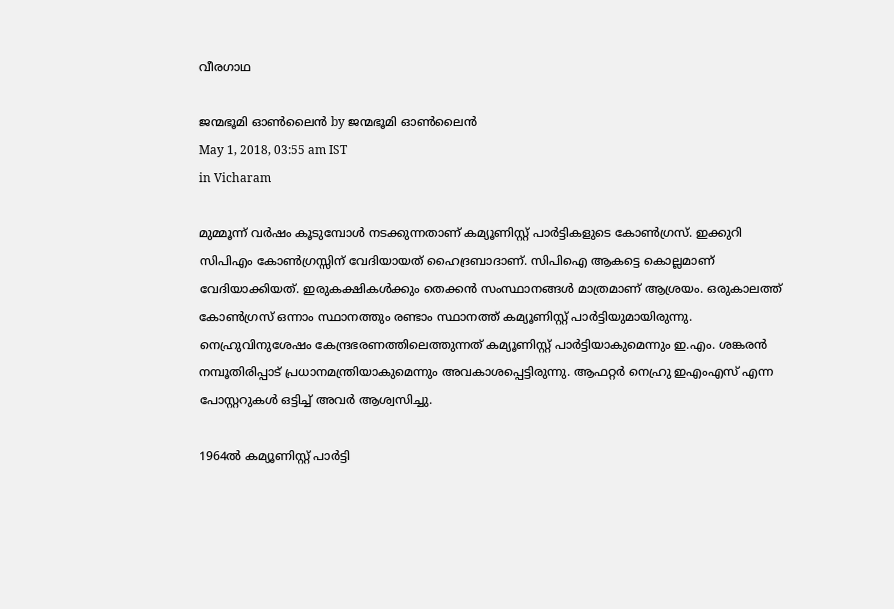വീരഗാഥ

ജന്മഭൂമി ഓണ്‍ലൈന്‍ by ജന്മഭൂമി ഓണ്‍ലൈന്‍
May 1, 2018, 03:55 am IST
in Vicharam

മുമ്മൂന്ന് വര്‍ഷം കൂടുമ്പോള്‍ നടക്കുന്നതാണ് കമ്യൂണിസ്റ്റ് പാര്‍ട്ടികളുടെ കോണ്‍ഗ്രസ്. ഇക്കുറി സിപിഎം കോണ്‍ഗ്രസ്സിന് വേദിയായത് ഹൈദ്രബാദാണ്. സിപിഐ ആകട്ടെ കൊല്ലമാണ് വേദിയാക്കിയത്. ഇരുകക്ഷികള്‍ക്കും തെക്കന്‍ സംസ്ഥാനങ്ങള്‍ മാത്രമാണ് ആശ്രയം. ഒരുകാലത്ത് കോണ്‍ഗ്രസ് ഒന്നാം സ്ഥാനത്തും രണ്ടാം സ്ഥാനത്ത് കമ്യൂണിസ്റ്റ് പാര്‍ട്ടിയുമായിരുന്നു. നെഹ്രുവിനുശേഷം കേന്ദ്രഭരണത്തിലെത്തുന്നത് കമ്യൂണിസ്റ്റ് പാര്‍ട്ടിയാകുമെന്നും ഇ.എം. ശങ്കരന്‍ നമ്പൂതിരിപ്പാട് പ്രധാനമന്ത്രിയാകുമെന്നും അവകാശപ്പെട്ടിരുന്നു. ആഫറ്റര്‍ നെഹ്രു ഇഎംഎസ് എന്ന പോസ്റ്ററുകള്‍ ഒട്ടിച്ച് അവര്‍ ആശ്വസിച്ചു.

1964ല്‍ കമ്യൂണിസ്റ്റ് പാര്‍ട്ടി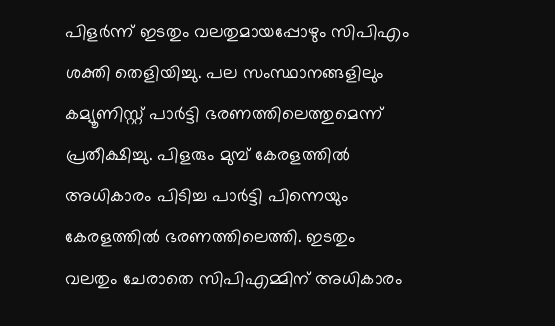പിളര്‍ന്ന് ഇടതും വലതുമായപ്പോഴും സിപിഎം ശക്തി തെളിയിച്ചു. പല സംസ്ഥാനങ്ങളിലും കമ്യൂണിസ്റ്റ് പാര്‍ട്ടി ഭരണത്തിലെത്തുമെന്ന് പ്രതീക്ഷിച്ചു. പിളരും മുമ്പ് കേരളത്തില്‍ അധികാരം പിടിച്ച പാര്‍ട്ടി പിന്നെയും കേരളത്തില്‍ ഭരണത്തിലെത്തി. ഇടതും വലതും ചേരാതെ സിപിഎമ്മിന് അധികാരം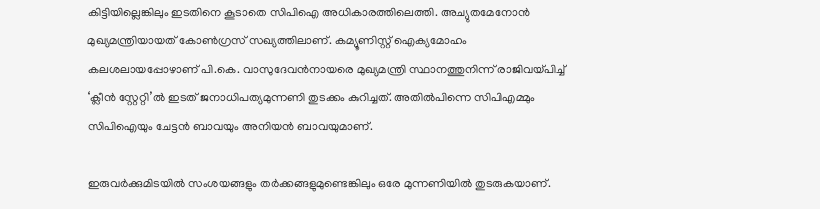കിട്ടിയില്ലെങ്കിലും ഇടതിനെ കൂടാതെ സിപിഐ അധികാരത്തിലെത്തി. അച്യുതമേനോന്‍ മുഖ്യമന്ത്രിയായത് കോണ്‍ഗ്രസ് സഖ്യത്തിലാണ്. കമ്യൂണിസ്റ്റ് ഐക്യമോഹം കലശലായപ്പോഴാണ് പി.കെ. വാസുദേവന്‍നായരെ മുഖ്യമന്ത്രി സ്ഥാനത്തുനിന്ന് രാജിവയ്‌പിച്ച് ‘ക്ലീന്‍ സ്റ്റേറ്റി’ല്‍ ഇടത് ജനാധിപത്യമുന്നണി തുടക്കം കുറിച്ചത്. അതില്‍പിന്നെ സിപിഎമ്മും സിപിഐയും ചേട്ടന്‍ ബാവയും അനിയന്‍ ബാവയുമാണ്.

ഇരുവര്‍ക്കുമിടയില്‍ സംശയങ്ങളും തര്‍ക്കങ്ങളുമുണ്ടെങ്കിലും ഒരേ മുന്നണിയില്‍ തുടരുകയാണ്.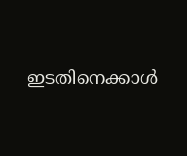ഇടതിനെക്കാള്‍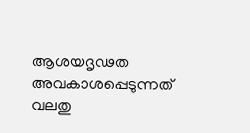ആശയദൃഢത അവകാശപ്പെടുന്നത് വലതു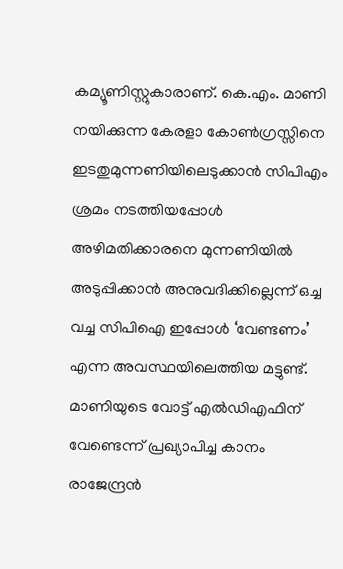കമ്യൂണിസ്റ്റുകാരാണ്. കെ.എം. മാണി നയിക്കുന്ന കേരളാ കോണ്‍ഗ്രസ്സിനെ ഇടതുമുന്നണിയിലെടുക്കാന്‍ സിപിഎം ശ്രമം നടത്തിയപ്പോള്‍ അഴിമതിക്കാരനെ മുന്നണിയില്‍ അടുപ്പിക്കാന്‍ അനുവദിക്കില്ലെന്ന് ഒച്ച വച്ച സിപിഐ ഇപ്പോള്‍ ‘വേണ്ടണം’ എന്ന അവസ്ഥയിലെത്തിയ മട്ടുണ്ട്. മാണിയുടെ വോട്ട് എല്‍ഡിഎഫിന് വേണ്ടെന്ന് പ്രഖ്യാപിച്ച കാനം രാജേന്ദ്രന്‍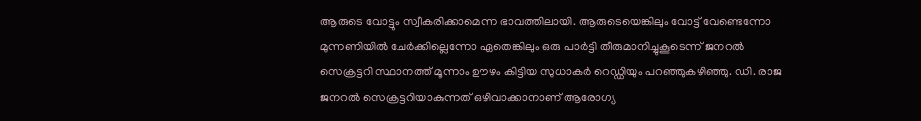ആരുടെ വോട്ടും സ്വീകരിക്കാമെന്ന ഭാവത്തിലായി. ആരുടെയെങ്കിലും വോട്ട് വേണ്ടെന്നോ മുന്നണിയില്‍ ചേര്‍ക്കില്ലെന്നോ ഏതെങ്കിലും ഒരു പാര്‍ട്ടി തീരുമാനിച്ചുകൂടെന്ന് ജനറല്‍ സെക്രട്ടറി സ്ഥാനത്ത് മൂന്നാം ഊഴം കിട്ടിയ സുധാകര്‍ റെഡ്ഡിയും പറഞ്ഞുകഴിഞ്ഞു. ഡി. രാജ ജനറല്‍ സെക്രട്ടറിയാകുന്നത് ഒഴിവാക്കാനാണ് ആരോഗ്യ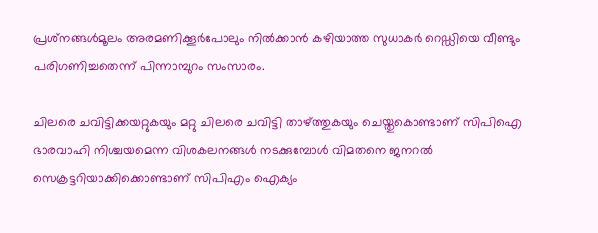പ്രശ്‌നങ്ങള്‍മൂലം അരമണിക്കൂര്‍പോലും നില്‍ക്കാന്‍ കഴിയാത്ത സുധാകര്‍ റെഡ്ഡിയെ വീണ്ടും പരിഗണിച്ചതെന്ന് പിന്നാമ്പുറം സംസാരം.

ചിലരെ ചവിട്ടിക്കയറ്റുകയും മറ്റു ചിലരെ ചവിട്ടി താഴ്‌ത്തുകയും ചെയ്തുകൊണ്ടാണ് സിപിഐ ഭാരവാഹി നിശ്ചയമെന്ന വിശകലനങ്ങള്‍ നടക്കുമ്പോള്‍ വിമതനെ ജനറല്‍ സെക്രട്ടറിയാക്കിക്കൊണ്ടാണ് സിപിഎം ഐക്യം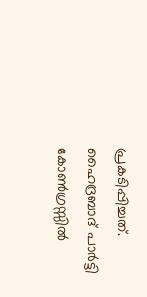പ്രകടിപ്പിച്ചത്. ഹൈദ്രബാദ് പാര്‍ട്ടി കോണ്‍ഗ്രസ്സില്‍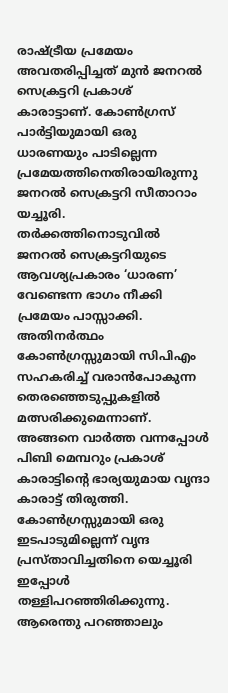രാഷ്‌ട്രീയ പ്രമേയം അവതരിപ്പിച്ചത് മുന്‍ ജനറല്‍ സെക്രട്ടറി പ്രകാശ് കാരാട്ടാണ്. കോണ്‍ഗ്രസ് പാര്‍ട്ടിയുമായി ഒരു ധാരണയും പാടില്ലെന്ന പ്രമേയത്തിനെതിരായിരുന്നു ജനറല്‍ സെക്രട്ടറി സീതാറാം യച്ചൂരി. തര്‍ക്കത്തിനൊടുവില്‍ ജനറല്‍ സെക്രട്ടറിയുടെ ആവശ്യപ്രകാരം ‘ധാരണ’ വേണ്ടെന്ന ഭാഗം നീക്കി പ്രമേയം പാസ്സാക്കി. അതിനര്‍ത്ഥം കോണ്‍ഗ്രസ്സുമായി സിപിഎം സഹകരിച്ച് വരാന്‍പോകുന്ന തെരഞ്ഞെടുപ്പുകളില്‍ മത്സരിക്കുമെന്നാണ്. അങ്ങനെ വാര്‍ത്ത വന്നപ്പോള്‍ പിബി മെമ്പറും പ്രകാശ് കാരാട്ടിന്റെ ഭാര്യയുമായ വൃന്ദാ കാരാട്ട് തിരുത്തി. കോണ്‍ഗ്രസ്സുമായി ഒരു ഇടപാടുമില്ലെന്ന് വൃന്ദ പ്രസ്താവിച്ചതിനെ യെച്ചൂരി ഇപ്പോള്‍ തള്ളിപറഞ്ഞിരിക്കുന്നു. ആരെന്തു പറഞ്ഞാലും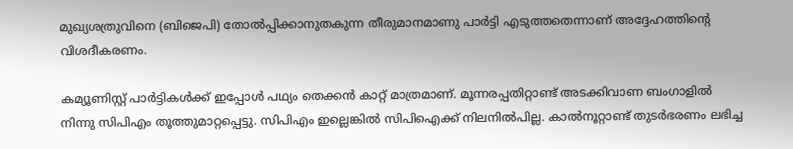മുഖ്യശത്രുവിനെ (ബിജെപി) തോല്‍പ്പിക്കാനുതകുന്ന തീരുമാനമാണു പാര്‍ട്ടി എടുത്തതെന്നാണ് അദ്ദേഹത്തിന്റെ വിശദീകരണം.

കമ്യൂണിസ്റ്റ് പാര്‍ട്ടികള്‍ക്ക് ഇപ്പോള്‍ പഥ്യം തെക്കന്‍ കാറ്റ് മാത്രമാണ്. മൂന്നരപ്പതിറ്റാണ്ട് അടക്കിവാണ ബംഗാളില്‍ നിന്നു സിപിഎം തൂത്തുമാറ്റപ്പെട്ടു. സിപിഎം ഇല്ലെങ്കില്‍ സിപിഐക്ക് നിലനില്‍പില്ല. കാല്‍നൂറ്റാണ്ട് തുടര്‍ഭരണം ലഭിച്ച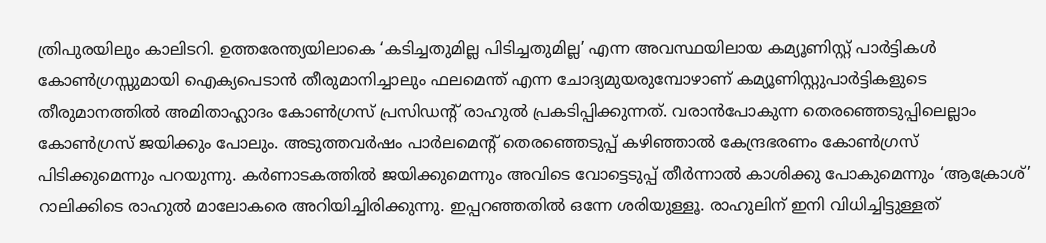ത്രിപുരയിലും കാലിടറി. ഉത്തരേന്ത്യയിലാകെ ‘കടിച്ചതുമില്ല പിടിച്ചതുമില്ല’ എന്ന അവസ്ഥയിലായ കമ്യൂണിസ്റ്റ് പാര്‍ട്ടികള്‍ കോണ്‍ഗ്രസ്സുമായി ഐക്യപെടാന്‍ തീരുമാനിച്ചാലും ഫലമെന്ത് എന്ന ചോദ്യമുയരുമ്പോഴാണ് കമ്യൂണിസ്റ്റുപാര്‍ട്ടികളുടെ തീരുമാനത്തില്‍ അമിതാഹ്ലാദം കോണ്‍ഗ്രസ് പ്രസിഡന്റ് രാഹുല്‍ പ്രകടിപ്പിക്കുന്നത്. വരാന്‍പോകുന്ന തെരഞ്ഞെടുപ്പിലെല്ലാം കോണ്‍ഗ്രസ് ജയിക്കും പോലും. അടുത്തവര്‍ഷം പാര്‍ലമെന്റ് തെരഞ്ഞെടുപ്പ് കഴിഞ്ഞാല്‍ കേന്ദ്രഭരണം കോണ്‍ഗ്രസ് പിടിക്കുമെന്നും പറയുന്നു. കര്‍ണാടകത്തില്‍ ജയിക്കുമെന്നും അവിടെ വോട്ടെടുപ്പ് തീര്‍ന്നാല്‍ കാശിക്കു പോകുമെന്നും ‘ആക്രോശ്’ റാലിക്കിടെ രാഹുല്‍ മാലോകരെ അറിയിച്ചിരിക്കുന്നു. ഇപ്പറഞ്ഞതില്‍ ഒന്നേ ശരിയുള്ളൂ. രാഹുലിന് ഇനി വിധിച്ചിട്ടുള്ളത്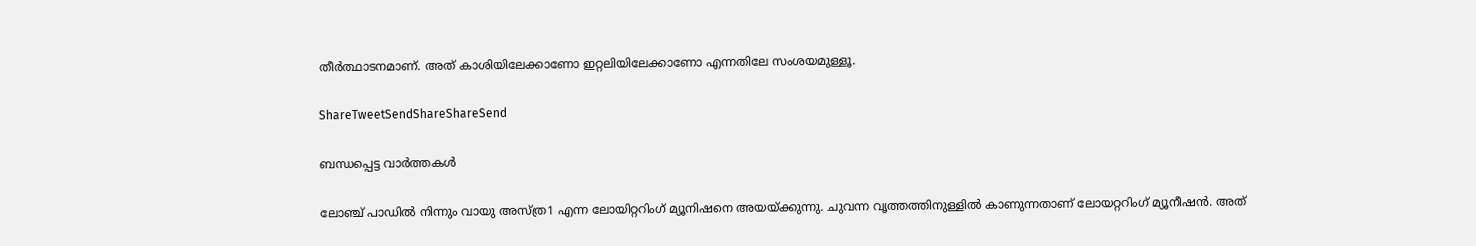തീര്‍ത്ഥാടനമാണ്. അത് കാശിയിലേക്കാണോ ഇറ്റലിയിലേക്കാണോ എന്നതിലേ സംശയമുള്ളൂ.

ShareTweetSendShareShareSend

ബന്ധപ്പെട്ട വാര്‍ത്തകള്‍

ലോഞ്ച് പാഡില്‍ നിന്നും വായു അസ്ത്ര1 എന്ന ലോയിറ്ററിംഗ് മ്യൂനിഷനെ അയയ്ക്കുന്നു. ചുവന്ന വൃത്തത്തിനുള്ളില്‍ കാണുന്നതാണ് ലോയറ്ററിംഗ് മ്യൂനീഷന്‍. അത്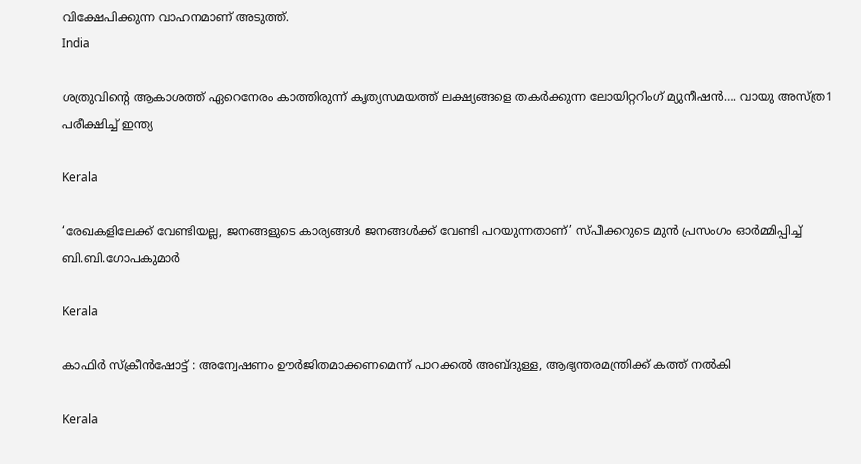വിക്ഷേപിക്കുന്ന വാഹനമാണ് അടുത്ത്.
India

ശത്രുവിന്റെ ആകാശത്ത് ഏറെനേരം കാത്തിരുന്ന് കൃത്യസമയത്ത് ലക്ഷ്യങ്ങളെ തകർക്കുന്ന ലോയിറ്ററിംഗ് മ്യുനീഷന്‍…. വായു അസ്ത്ര1 പരീക്ഷിച്ച് ഇന്ത്യ

Kerala

‘രേഖകളിലേക്ക് വേണ്ടിയല്ല, ജനങ്ങളുടെ കാര്യങ്ങള്‍ ജനങ്ങള്‍ക്ക് വേണ്ടി പറയുന്നതാണ്’ സ്പീക്കറുടെ മുന്‍ പ്രസംഗം ഓര്‍മ്മിപ്പിച്ച് ബി.ബി.ഗോപകുമാര്‍

Kerala

കാഫിര്‍ സ്‌ക്രീന്‍ഷോട്ട് : അന്വേഷണം ഊര്‍ജിതമാക്കണമെന്ന് പാറക്കല്‍ അബ്ദുള്ള, ആഭ്യന്തരമന്ത്രിക്ക് കത്ത് നല്‍കി

Kerala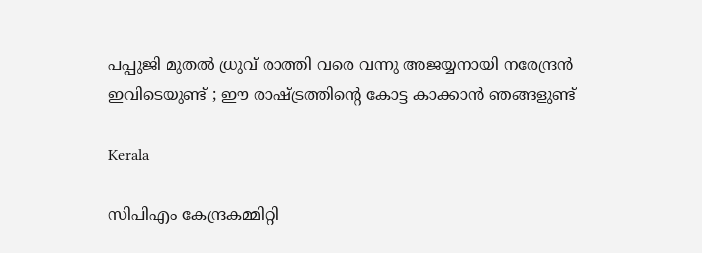പപ്പുജി മുതൽ ധ്രുവ് രാത്തി വരെ വന്നു അജയ്യനായി നരേന്ദ്രന്‍ ഇവിടെയുണ്ട് ; ഈ രാഷ്‌ട്രത്തിന്റെ കോട്ട കാക്കാന്‍ ഞങ്ങളുണ്ട്

Kerala

സിപിഎം കേന്ദ്രകമ്മിറ്റി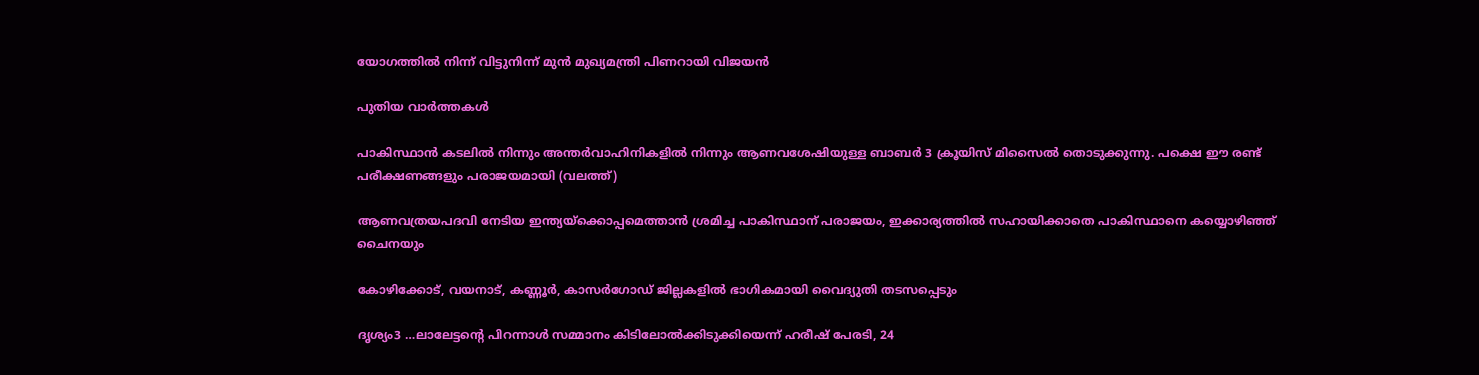യോഗത്തില്‍ നിന്ന് വിട്ടുനിന്ന് മുന്‍ മുഖ്യമന്ത്രി പിണറായി വിജയന്‍

പുതിയ വാര്‍ത്തകള്‍

പാകിസ്ഥാന്‍ കടലില്‍ നിന്നും അന്തര്‍വാഹിനികളില്‍ നിന്നും ആണവശേഷിയുള്ള ബാബര്‍ 3 ക്രൂയിസ് മിസൈല്‍ തൊടുക്കുന്നു. പക്ഷെ ഈ രണ്ട് പരീക്ഷണങ്ങളും പരാജയമായി (വലത്ത്)

ആണവത്രയപദവി നേടിയ ഇന്ത്യയ്‌ക്കൊപ്പമെത്താന്‍ ശ്രമിച്ച പാകിസ്ഥാന് പരാജയം, ഇക്കാര്യത്തില്‍ സഹായിക്കാതെ പാകിസ്ഥാനെ കയ്യൊഴിഞ്ഞ് ചൈനയും

കോഴിക്കോട്, വയനാട്, കണ്ണൂര്‍, കാസര്‍ഗോഡ് ജില്ലകളില്‍ ഭാഗികമായി വൈദ്യുതി തടസപ്പെടും

ദൃശ്യം3 …ലാലേട്ടന്റെ പിറന്നാള്‍ സമ്മാനം കിടിലോല്‍ക്കിടുക്കിയെന്ന് ഹരീഷ് പേരടി, 24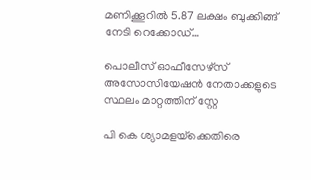മണിക്കൂറില്‍ 5.87 ലക്ഷം ബുക്കിങ്ങ് നേടി റെക്കോഡ്…

പൊലീസ് ഓഫീസേഴ്‌സ് അസോസിയേഷന്‍ നേതാക്കളുടെ സ്ഥലം മാറ്റത്തിന് സ്റ്റേ

പി കെ ശ്യാമളയ്‌ക്കെതിരെ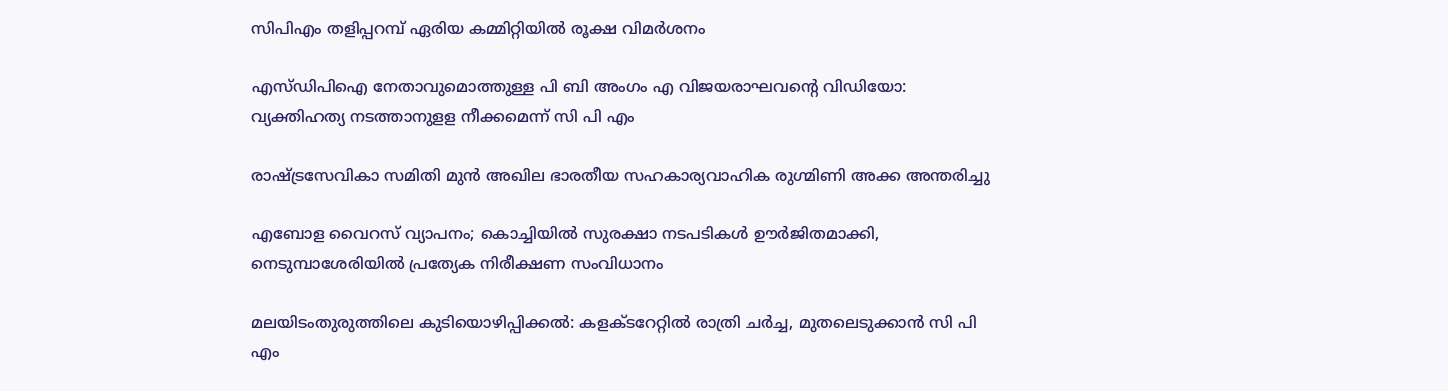സിപിഎം തളിപ്പറമ്പ് ഏരിയ കമ്മിറ്റിയില്‍ രൂക്ഷ വിമര്‍ശനം

എസ്ഡിപിഐ നേതാവുമൊത്തുള്ള പി ബി അംഗം എ വിജയരാഘവന്റെ വിഡിയോ: വ്യക്തിഹത്യ നടത്താനുളള നീക്കമെന്ന് സി പി എം

രാഷ്‌ട്രസേവികാ സമിതി മുന്‍ അഖില ഭാരതീയ സഹകാര്യവാഹിക രുഗ്മിണി അക്ക അന്തരിച്ചു

എബോള വൈറസ് വ്യാപനം; കൊച്ചിയിൽ സുരക്ഷാ നടപടികൾ ഊർജിതമാക്കി, നെടുമ്പാശേരിയിൽ പ്രത്യേക നിരീക്ഷണ സംവിധാനം

മലയിടംതുരുത്തിലെ കുടിയൊഴിപ്പിക്കല്‍: കളക്ടറേറ്റില്‍ രാത്രി ചര്‍ച്ച, മുതലെടുക്കാന്‍ സി പി എം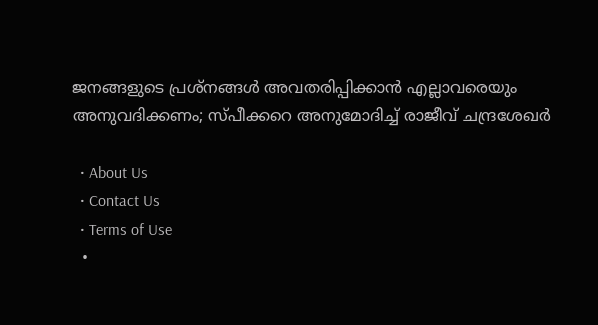ജനങ്ങളുടെ പ്രശ്നങ്ങൾ അവതരിപ്പിക്കാൻ എല്ലാവരെയും അനുവദിക്കണം; സ്പീക്കറെ അനുമോദിച്ച് രാജീവ് ചന്ദ്രശേഖർ

  • About Us
  • Contact Us
  • Terms of Use
  •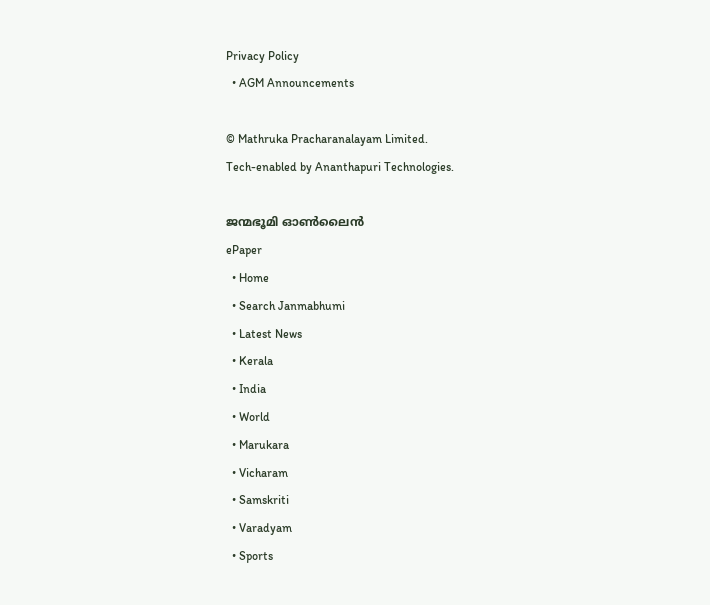Privacy Policy
  • AGM Announcements

© Mathruka Pracharanalayam Limited.
Tech-enabled by Ananthapuri Technologies.

ജന്മഭൂമി ഓണ്‍ലൈന്‍
ePaper
  • Home
  • Search Janmabhumi
  • Latest News
  • Kerala
  • India
  • World
  • Marukara
  • Vicharam
  • Samskriti
  • Varadyam
  • Sports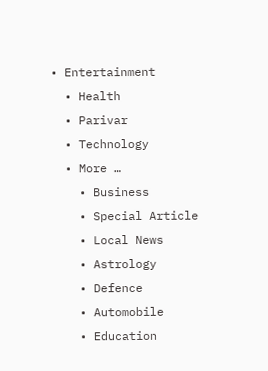• Entertainment
  • Health
  • Parivar
  • Technology
  • More …
    • Business
    • Special Article
    • Local News
    • Astrology
    • Defence
    • Automobile
    • Education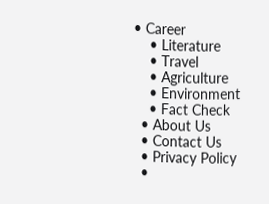• Career
    • Literature
    • Travel
    • Agriculture
    • Environment
    • Fact Check
  • About Us
  • Contact Us
  • Privacy Policy
  •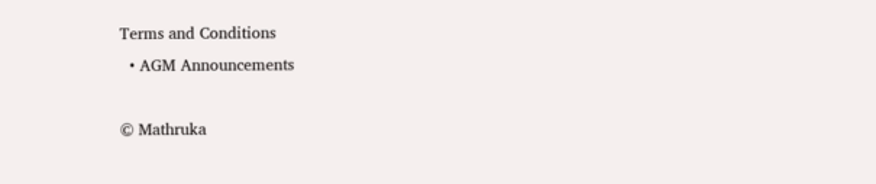Terms and Conditions
  • AGM Announcements

© Mathruka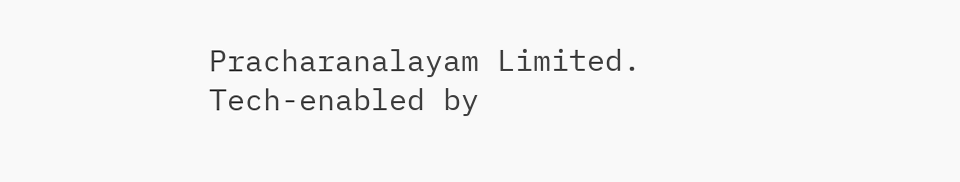Pracharanalayam Limited.
Tech-enabled by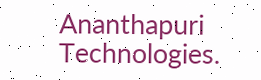Ananthapuri Technologies.